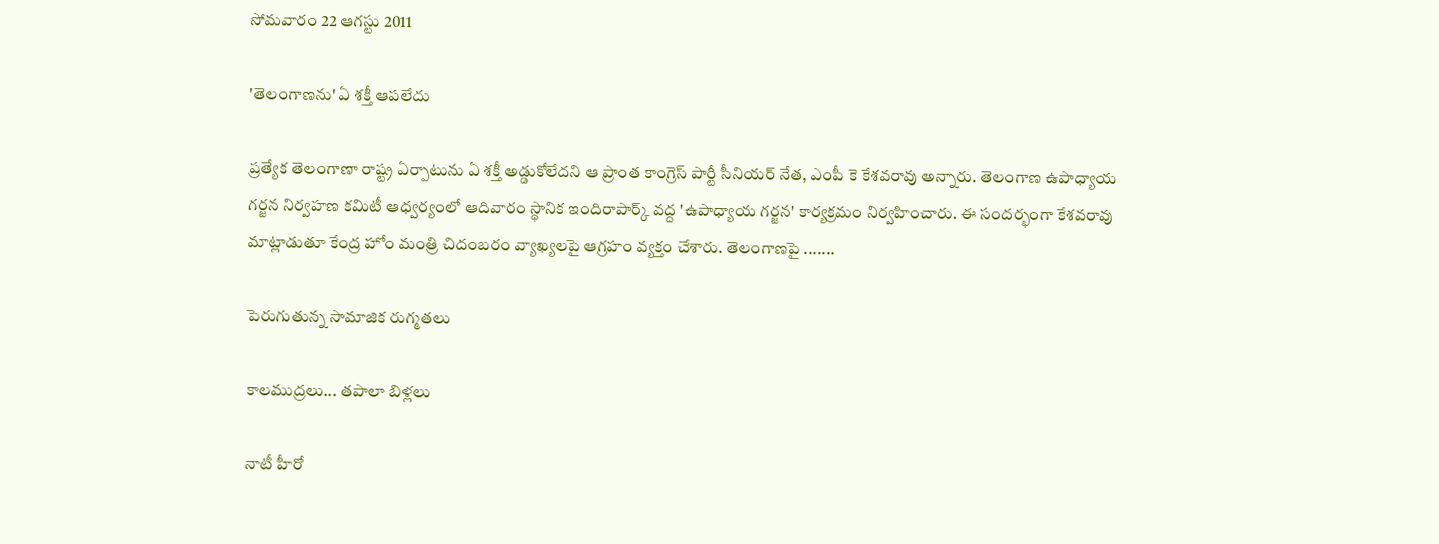సోమవారం 22 ఆగస్టు 2011

'తెలంగాణను' ఏ శక్తీ ఆపలేదు

ప్రత్యేక తెలంగాణా రాష్ట్ర ఏర్పాటును ఏ శక్తీ అడ్డుకోలేదని ఆ ప్రాంత కాంగ్రెస్‌ పార్టీ సీనియర్‌ నేత, ఎంపీ కె కేశవరావు అన్నారు. తెలంగాణ ఉపాధ్యాయ గర్జన నిర్వహణ కమిటీ ఆధ్వర్యంలో ఆదివారం స్థానిక ఇందిరాపార్క్‌ వద్ద 'ఉపాధ్యాయ గర్జన' కార్యక్రమం నిర్వహించారు. ఈ సందర్భంగా కేశవరావు మాట్లాడుతూ కేంద్ర హోం మంత్రి చిదంబరం వ్యాఖ్యలపై ఆగ్రహం వ్యక్తం చేశారు. తెలంగాణపై .......

పెరుగుతున్న సామాజిక రుగ్మతలు

కాలముద్రలు... తపాలా బిళ్లలు

నాటీ హీరో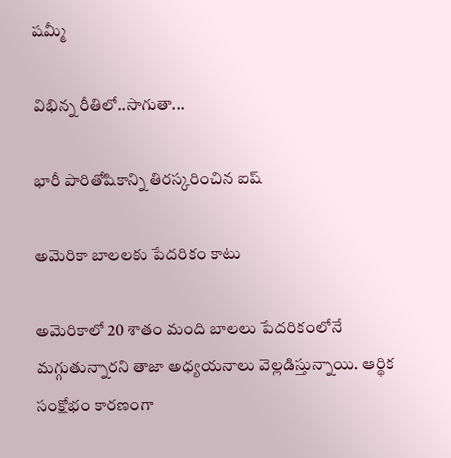షమ్మీ

విభిన్న రీతిలో..సాగుతా...

భారీ పారితోషికాన్ని తిరస్కరించిన ఐష్‌

అమెరికా బాలలకు పేదరికం కాటు

అమెరికాలో 20 శాతం మంది బాలలు పేదరికంలోనే మగ్గుతున్నారని తాజా అధ్యయనాలు వెల్లడిస్తున్నాయి. ఆర్థిక సంక్షోభం కారణంగా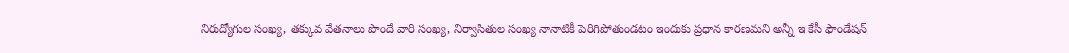నిరుద్యోగుల సంఖ్య, తక్కువ వేతనాలు పొందే వారి సంఖ్య, నిర్వాసితుల సంఖ్య నానాటికీ పెరిగిపోతుండటం ఇందుకు ప్రధాన కారణమని అన్నీ ఇ కేసీ ఫౌండేషన్‌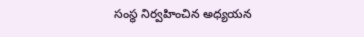సంస్థ నిర్వహించిన అధ్యయన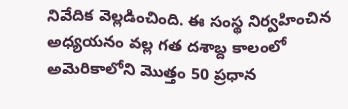నివేదిక వెల్లడించింది. ఈ సంస్థ నిర్వహించిన అధ్యయనం వల్ల గత దశాబ్ద కాలంలో అమెరికాలోని మొత్తం 50 ప్రధాన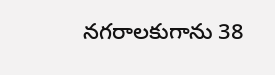నగరాలకుగాను 38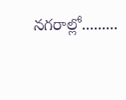నగరాల్లో.........